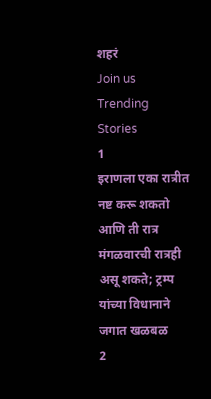शहरं
Join us
Trending Stories
1
इराणला एका रात्रीत नष्ट करू शकतो आणि ती रात्र मंगळवारची रात्रही असू शकते; ट्रम्प यांच्या विधानाने जगात खळबळ
2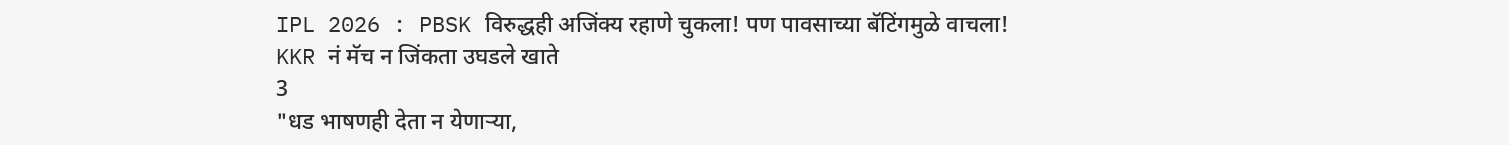IPL 2026 : PBSK विरुद्धही अजिंक्य रहाणे चुकला! पण पावसाच्या बॅटिंगमुळे वाचला! KKR नं मॅच न जिंकता उघडले खाते
3
"धड भाषणही देता न येणाऱ्या,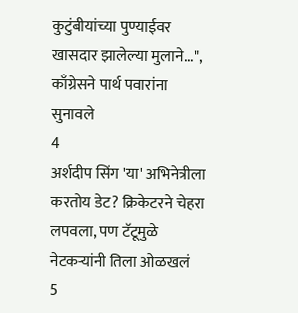कुटुंबीयांच्या पुण्याईवर खासदार झालेल्या मुलाने...", काँग्रेसने पार्थ पवारांना सुनावले
4
अर्शदीप सिंग 'या' अभिनेत्रीला करतोय डेट? क्रिकेटरने चेहरा लपवला, पण टॅटूमुळे नेटकऱ्यांनी तिला ओळखलं
5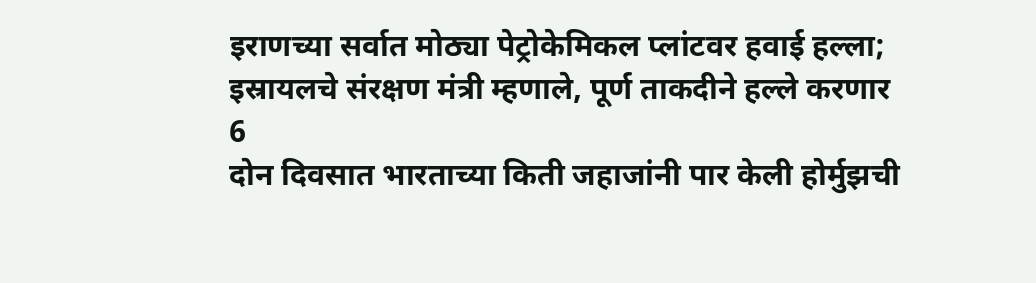इराणच्या सर्वात मोठ्या पेट्रोकेमिकल प्लांटवर हवाई हल्ला; इस्रायलचे संरक्षण मंत्री म्हणाले, पूर्ण ताकदीने हल्ले करणार
6
दोन दिवसात भारताच्या किती जहाजांनी पार केली होर्मुझची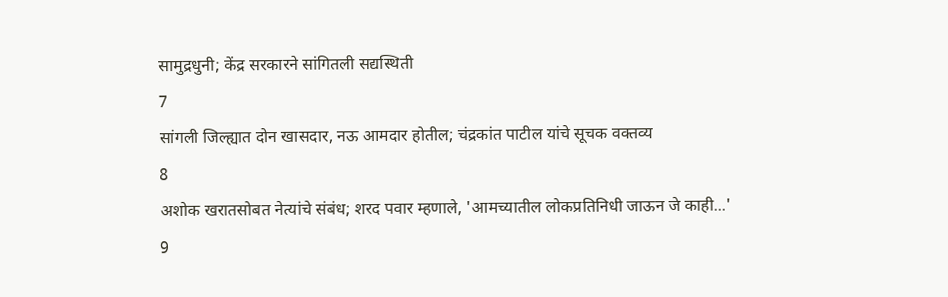सामुद्रधुनी; केंद्र सरकारने सांगितली सद्यस्थिती
7
सांगली जिल्ह्यात दोन खासदार, नऊ आमदार होतील; चंद्रकांत पाटील यांचे सूचक वक्तव्य
8
अशोक खरातसोबत नेत्यांचे संबंध; शरद पवार म्हणाले, 'आमच्यातील लोकप्रतिनिधी जाऊन जे काही...'
9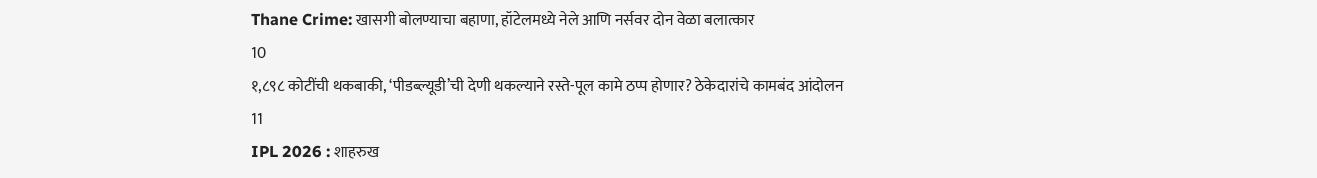Thane Crime: खासगी बोलण्याचा बहाणा, हॉटेलमध्ये नेले आणि नर्सवर दोन वेळा बलात्कार
10
१,८९८ कोटींची थकबाकी, ‘पीडब्ल्यूडी’ची देणी थकल्याने रस्ते-पूल कामे ठप्प होणार? ठेकेदारांचे कामबंद आंदोलन
11
IPL 2026 : शाहरुख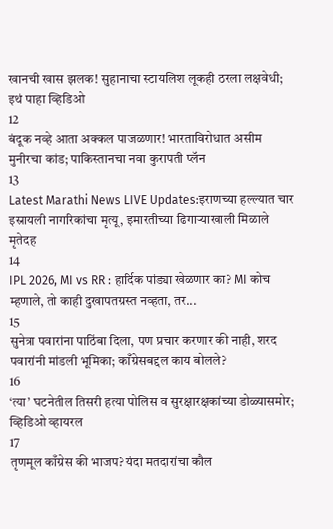खानची खास झलक! सुहानाचा स्टायलिश लूकही ठरला लक्षवेधी; इथं पाहा व्हिडिओ
12
बंदूक नव्हे आता अक्कल पाजळणार! भारताविरोधात असीम मुनीरचा कांड; पाकिस्तानचा नवा कुरापती प्लॅन
13
Latest Marathi News LIVE Updates:इराणच्या हल्ल्यात चार इस्रायली नागरिकांचा मृत्यू, इमारतीच्या ढिगाऱ्याखाली मिळाले मृतेदह
14
IPL 2026, MI vs RR : हार्दिक पांड्या खेळणार का? MI कोच म्हणाले, तो काही दुखापतग्रस्त नव्हता, तर...
15
सुनेत्रा पवारांना पाठिंबा दिला, पण प्रचार करणार की नाही, शरद पवारांनी मांडली भूमिका; काँग्रेसबद्दल काय बोलले?
16
‘त्या’ घटनेतील तिसरी हत्या पोलिस व सुरक्षारक्षकांच्या डोळ्यासमोर; व्हिडिओ व्हायरल
17
तृणमूल काँग्रेस की भाजप? यंदा मतदारांचा कौल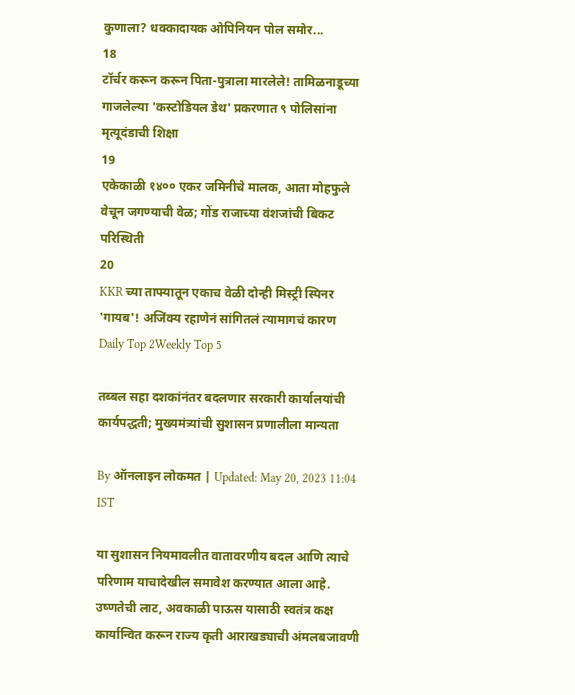कुणाला? धक्कादायक ओपिनियन पोल समोर...
18
टॉर्चर करून करून पिता-पुत्राला मारलेले! तामिळनाडूच्या गाजलेल्या 'कस्टोडियल डेथ' प्रकरणात ९ पोलिसांना मृत्यूदंडाची शिक्षा
19
एकेकाळी १४०० एकर जमिनीचे मालक, आता मोहफुले वेचून जगण्याची वेळ; गोंड राजाच्या वंशजांची बिकट परिस्थिती
20
KKR च्या ताफ्यातून एकाच वेळी दोन्ही मिस्ट्री स्पिनर 'गायब'! अजिंक्य रहाणेनं सांगितलं त्यामागचं कारण
Daily Top 2Weekly Top 5

तब्बल सहा दशकांनंतर बदलणार सरकारी कार्यालयांची कार्यपद्धती; मुख्यमंत्र्यांची सुशासन प्रणालीला मान्यता

By ऑनलाइन लोकमत | Updated: May 20, 2023 11:04 IST

या सुशासन नियमावलीत वातावरणीय बदल आणि त्याचे परिणाम याचादेखील समावेश करण्यात आला आहे. उष्णतेची लाट, अवकाळी पाऊस यासाठी स्वतंत्र कक्ष कार्यान्वित करून राज्य कृती आराखड्याची अंमलबजावणी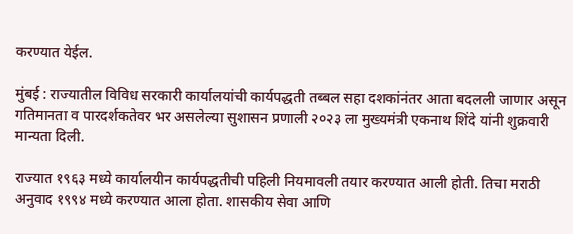करण्यात येईल.

मुंबई : राज्यातील विविध सरकारी कार्यालयांची कार्यपद्धती तब्बल सहा दशकांनंतर आता बदलली जाणार असून गतिमानता व पारदर्शकतेवर भर असलेल्या सुशासन प्रणाली २०२३ ला मुख्यमंत्री एकनाथ शिंदे यांनी शुक्रवारी मान्यता दिली.

राज्यात १९६३ मध्ये कार्यालयीन कार्यपद्धतीची पहिली नियमावली तयार करण्यात आली होती. तिचा मराठी अनुवाद १९९४ मध्ये करण्यात आला होता. शासकीय सेवा आणि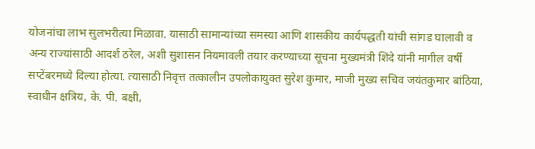योजनांचा लाभ सुलभरीत्या मिळावा. यासाठी सामान्यांच्या समस्या आणि शासकीय कार्यपद्धती यांची सांगड घालावी व अन्य राज्यांसाठी आदर्श ठरेल, अशी सुशासन नियमावली तयार करण्याच्या सूचना मुख्यमंत्री शिंदे यांनी मागील वर्षी सप्टेंबरमध्ये दिल्या होत्या. त्यासाठी निवृत्त तत्कालीन उपलोकायुक्त सुरेश कुमार, माजी मुख्य सचिव जयंतकुमार बांठिया, स्वाधीन क्षत्रिय, के. पी. बक्षी,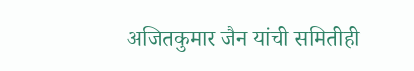अजितकुमार जैन यांची समितीही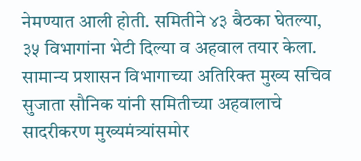नेमण्यात आली होती. समितीने ४३ बैठका घेतल्या, ३५ विभागांना भेटी दिल्या व अहवाल तयार केला. सामान्य प्रशासन विभागाच्या अतिरिक्त मुख्य सचिव सुजाता सौनिक यांनी समितीच्या अहवालाचे  सादरीकरण मुख्यमंत्र्यांसमोर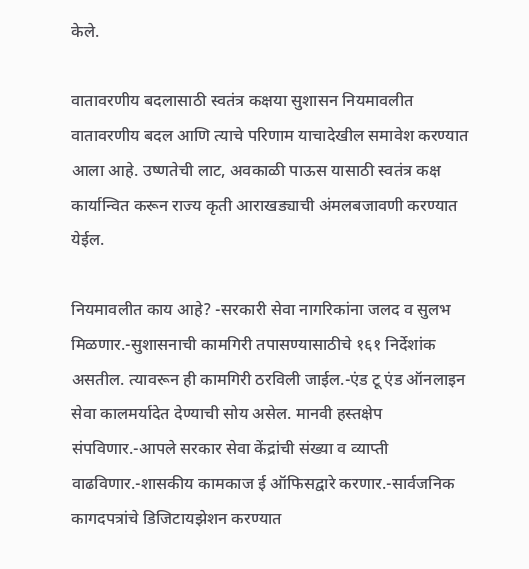केले.

वातावरणीय बदलासाठी स्वतंत्र कक्षया सुशासन नियमावलीत वातावरणीय बदल आणि त्याचे परिणाम याचादेखील समावेश करण्यात आला आहे. उष्णतेची लाट, अवकाळी पाऊस यासाठी स्वतंत्र कक्ष कार्यान्वित करून राज्य कृती आराखड्याची अंमलबजावणी करण्यात येईल.

नियमावलीत काय आहे? -सरकारी सेवा नागरिकांना जलद व सुलभ मिळणार.-सुशासनाची कामगिरी तपासण्यासाठीचे १६१ निर्देशांक असतील. त्यावरून ही कामगिरी ठरविली जाईल.-एंड टू एंड ऑनलाइन सेवा कालमर्यादेत देण्याची सोय असेल. मानवी हस्तक्षेप संपविणार.-आपले सरकार सेवा केंद्रांची संख्या व व्याप्ती वाढविणार.-शासकीय कामकाज ई ऑफिसद्वारे करणार.-सार्वजनिक कागदपत्रांचे डिजिटायझेशन करण्यात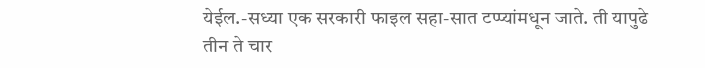येईल.-सध्या एक सरकारी फाइल सहा-सात टप्प्यांमधून जाते. ती यापुढे तीन ते चार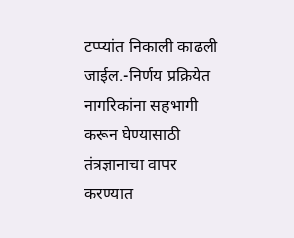टप्प्यांत निकाली काढली जाईल.-निर्णय प्रक्रियेत नागरिकांना सहभागी करून घेण्यासाठी तंत्रज्ञानाचा वापर करण्यात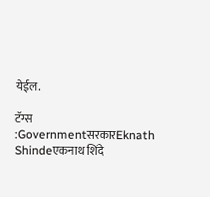येईल.

टॅग्स :GovernmentसरकारEknath Shindeएकनाथ शिंदे